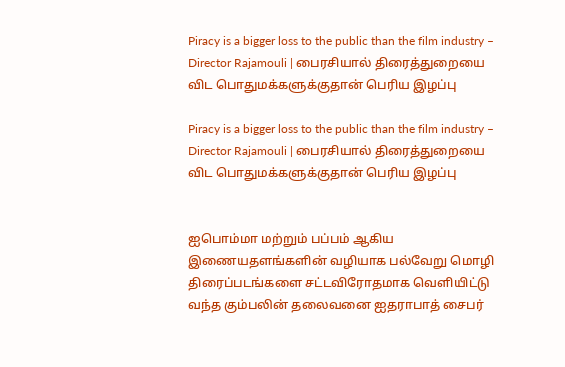Piracy is a bigger loss to the public than the film industry – Director Rajamouli | பைரசியால் திரைத்துறையை விட பொதுமக்களுக்குதான் பெரிய இழப்பு

Piracy is a bigger loss to the public than the film industry – Director Rajamouli | பைரசியால் திரைத்துறையை விட பொதுமக்களுக்குதான் பெரிய இழப்பு


ஐபொம்மா மற்றும் பப்பம் ஆகிய இணையதளங்களின் வழியாக பல்வேறு மொழி திரைப்படங்களை சட்டவிரோதமாக வெளியிட்டு வந்த கும்பலின் தலைவனை ஐதராபாத் சைபர்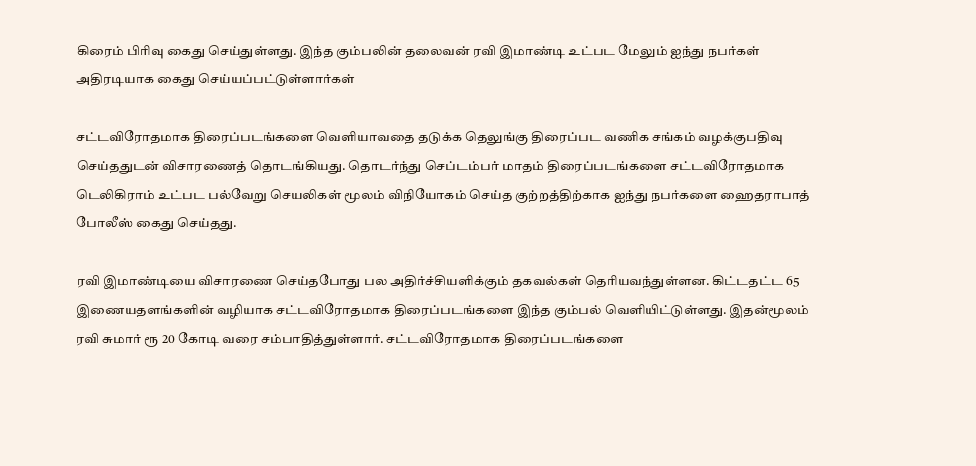கிரைம் பிரிவு கைது செய்துள்ளது. இந்த கும்பலின் தலைவன் ரவி இமாண்டி உட்பட மேலும் ஐந்து நபர்கள் அதிரடியாக கைது செய்யப்பட்டுள்ளார்கள்

சட்டவிரோதமாக திரைப்படங்களை வெளியாவதை தடுக்க தெலுங்கு திரைப்பட வணிக சங்கம் வழக்குபதிவு செய்ததுடன் விசாரணைத் தொடங்கியது. தொடர்ந்து செப்டம்பர் மாதம் திரைப்படங்களை சட்டவிரோதமாக டெலிகிராம் உட்பட பல்வேறு செயலிகள் மூலம் விநியோகம் செய்த குற்றத்திற்காக ஐந்து நபர்களை ஹைதராபாத் போலீஸ் கைது செய்தது.

ரவி இமாண்டியை விசாரணை செய்தபோது பல அதிர்ச்சியளிக்கும் தகவல்கள் தெரியவந்துள்ளன. கிட்டதட்ட 65 இணையதளங்களின் வழியாக சட்டவிரோதமாக திரைப்படங்களை இந்த கும்பல் வெளியிட்டுள்ளது. இதன்மூலம் ரவி சுமார் ரூ 20 கோடி வரை சம்பாதித்துள்ளார். சட்டவிரோதமாக திரைப்படங்களை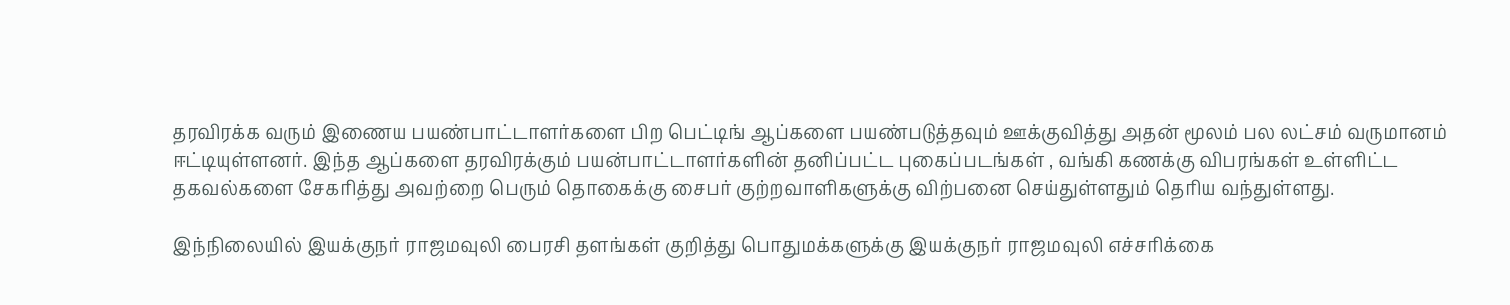தரவிரக்க வரும் இணைய பயண்பாட்டாளர்களை பிற பெட்டிங் ஆப்களை பயண்படுத்தவும் ஊக்குவித்து அதன் மூலம் பல லட்சம் வருமானம் ஈட்டியுள்ளனர். இந்த ஆப்களை தரவிரக்கும் பயன்பாட்டாளர்களின் தனிப்பட்ட புகைப்படங்கள் , வங்கி கணக்கு விபரங்கள் உள்ளிட்ட தகவல்களை சேகரித்து அவற்றை பெரும் தொகைக்கு சைபர் குற்றவாளிகளுக்கு விற்பனை செய்துள்ளதும் தெரிய வந்துள்ளது.

இந்நிலையில் இயக்குநர் ராஜமவுலி பைரசி தளங்கள் குறித்து பொதுமக்களுக்கு இயக்குநர் ராஜமவுலி எச்சரிக்கை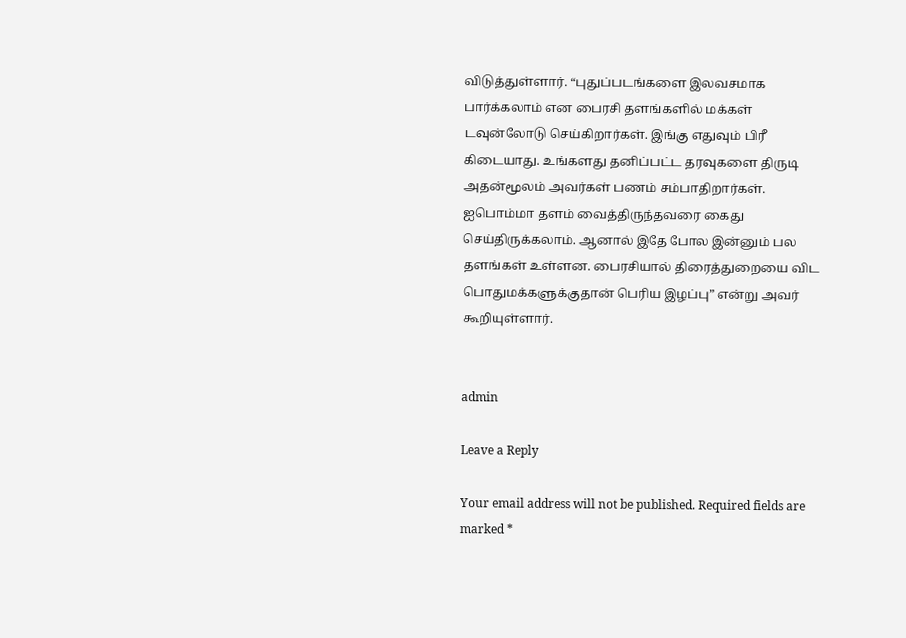விடுத்துள்ளார். “புதுப்படங்களை இலவசமாக பார்க்கலாம் என பைரசி தளங்களில் மக்கள் டவுன்லோடு செய்கிறார்கள். இங்கு எதுவும் பிரீ கிடையாது. உங்களது தனிப்பட்ட தரவுகளை திருடி அதன்மூலம் அவர்கள் பணம் சம்பாதிறார்கள். ஐபொம்மா தளம் வைத்திருந்தவரை கைது செய்திருக்கலாம். ஆனால் இதே போல இன்னும் பல தளங்கள் உள்ளன. பைரசியால் திரைத்துறையை விட பொதுமக்களுக்குதான் பெரிய இழப்பு” என்று அவர் கூறியுள்ளார்.


admin

Leave a Reply

Your email address will not be published. Required fields are marked *